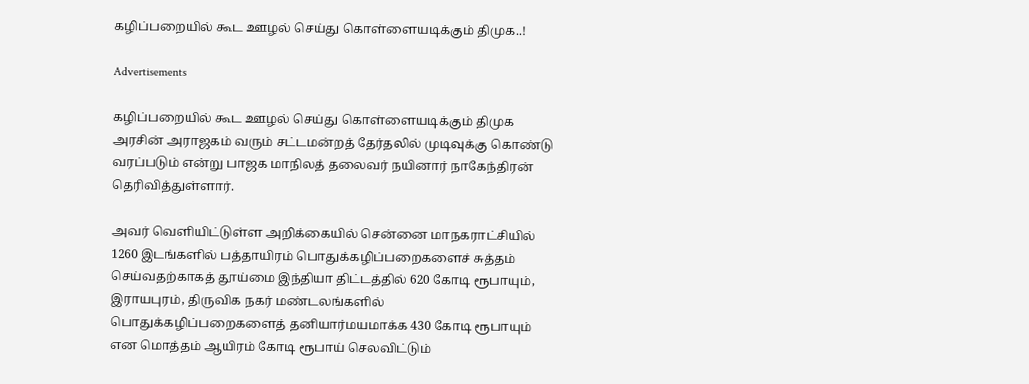கழிப்பறையில் கூட ஊழல் செய்து கொள்ளையடிக்கும் திமுக..!

Advertisements

கழிப்பறையில் கூட ஊழல் செய்து கொள்ளையடிக்கும் திமுக அரசின் அராஜகம் வரும் சட்டமன்றத் தேர்தலில் முடிவுக்கு கொண்டு வரப்படும் என்று பாஜக மாநிலத் தலைவர் நயினார் நாகேந்திரன் தெரிவித்துள்ளார்.

அவர் வெளியிட்டுள்ள அறிக்கையில் சென்னை மாநகராட்சியில் 1260 இடங்களில் பத்தாயிரம் பொதுக்கழிப்பறைகளைச் சுத்தம் செய்வதற்காகத் தூய்மை இந்தியா திட்டத்தில் 620 கோடி ரூபாயும், இராயபுரம், திருவிக நகர் மண்டலங்களில் பொதுக்கழிப்பறைகளைத் தனியார்மயமாக்க 430 கோடி ரூபாயும் என மொத்தம் ஆயிரம் கோடி ரூபாய் செலவிட்டும்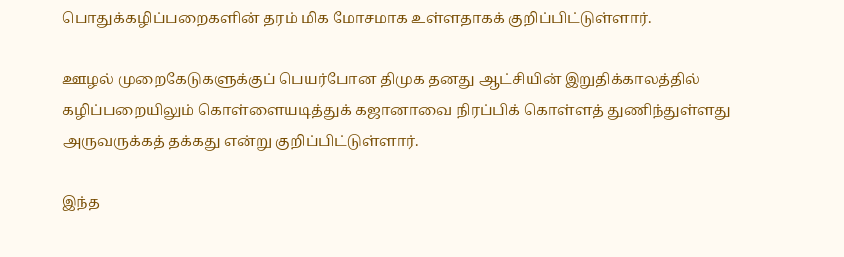பொதுக்கழிப்பறைகளின் தரம் மிக மோசமாக உள்ளதாகக் குறிப்பிட்டுள்ளார்.

ஊழல் முறைகேடுகளுக்குப் பெயர்போன திமுக தனது ஆட்சியின் இறுதிக்காலத்தில் கழிப்பறையிலும் கொள்ளையடித்துக் கஜானாவை நிரப்பிக் கொள்ளத் துணிந்துள்ளது அருவருக்கத் தக்கது என்று குறிப்பிட்டுள்ளார்.

இந்த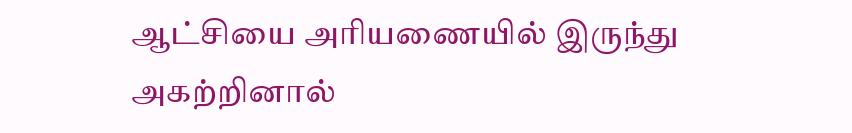ஆட்சியை அரியணையில் இருந்து அகற்றினால்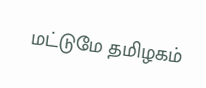மட்டுமே தமிழகம்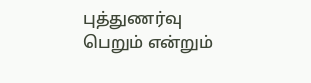புத்துணர்வு பெறும் என்றும்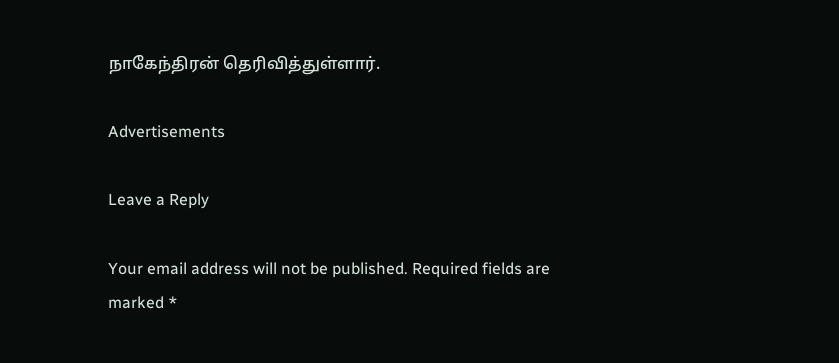நாகேந்திரன் தெரிவித்துள்ளார்.

Advertisements

Leave a Reply

Your email address will not be published. Required fields are marked *